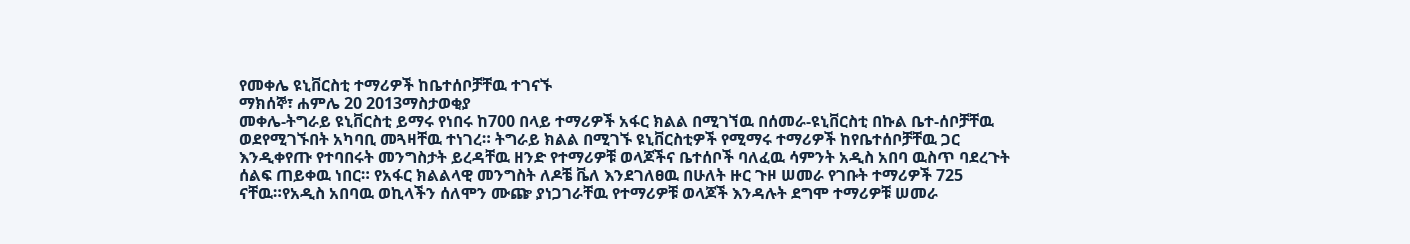የመቀሌ ዩኒቨርስቲ ተማሪዎች ከቤተሰቦቻቸዉ ተገናኙ
ማክሰኞ፣ ሐምሌ 20 2013ማስታወቂያ
መቀሌ-ትግራይ ዩኒቨርስቲ ይማሩ የነበሩ ከ700 በላይ ተማሪዎች አፋር ክልል በሚገኘዉ በሰመራ-ዩኒቨርስቲ በኩል ቤተ-ሰቦቻቸዉ ወደየሚገኙበት አካባቢ መጓዛቸዉ ተነገረ። ትግራይ ክልል በሚገኙ ዩኒቨርስቲዎች የሚማሩ ተማሪዎች ከየቤተሰቦቻቸዉ ጋር እንዲቀየጡ የተባበሩት መንግስታት ይረዳቸዉ ዘንድ የተማሪዎቹ ወላጆችና ቤተሰቦች ባለፈዉ ሳምንት አዲስ አበባ ዉስጥ ባደረጉት ሰልፍ ጠይቀዉ ነበር። የአፋር ክልልላዊ መንግስት ለዶቼ ቬለ እንደገለፀዉ በሁለት ዙር ጉዞ ሠመራ የገቡት ተማሪዎች 725 ናቸዉ።የአዲስ አበባዉ ወኪላችን ሰለሞን ሙጬ ያነጋገራቸዉ የተማሪዎቹ ወላጆች እንዳሉት ደግሞ ተማሪዎቹ ሠመራ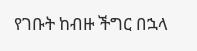የገቡት ከብዙ ችግር በኋላ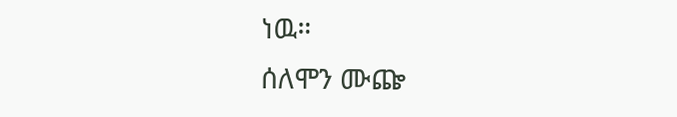ነዉ።
ሰለሞን ሙጬ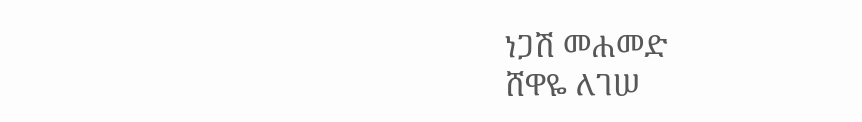ነጋሽ መሐመድ
ሸዋዬ ለገሠ